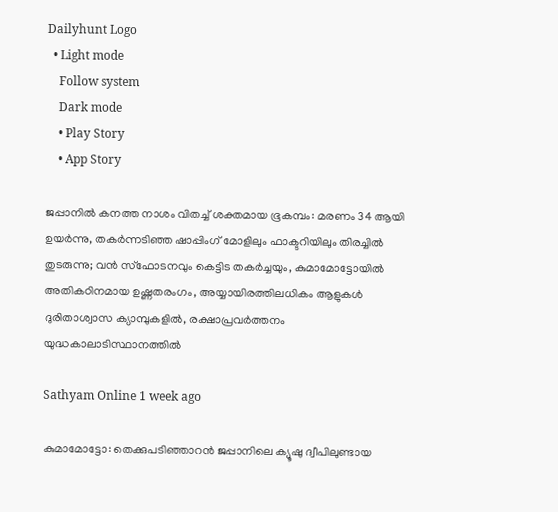Dailyhunt Logo
  • Light mode
    Follow system
    Dark mode
    • Play Story
    • App Story

ജപ്പാനില്‍ കനത്ത നാശം വിതച്ച്‌ ശക്തമായ ഭൂകമ്പം: മരണം 34 ആയി ഉയര്‍ന്നു, തകര്‍ന്നടിഞ്ഞ ഷാപ്പിംഗ് മോളിലും ഫാക്ടറിയിലും തിരച്ചില്‍ തുടരുന്നു; വൻ സ്ഫോടനവും കെട്ടിട തകര്‍ച്ചയും, കുമാമോട്ടോയില്‍ അതികഠിനമായ ഉഷ്ണതരംഗം, അയ്യായിരത്തിലധികം ആളുകള്‍ ദുരിതാശ്വാസ ക്യാമ്പുകളില്‍, രക്ഷാപ്രവര്‍ത്തനം യുദ്ധകാലാടിസ്ഥാനത്തില്‍

Sathyam Online 1 week ago

കുമാമോട്ടോ: തെക്കുപടിഞ്ഞാറന്‍ ജപ്പാനിലെ ക്യൂഷു ദ്വീപിലുണ്ടായ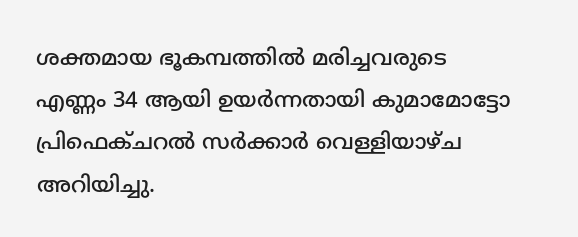ശക്തമായ ഭൂകമ്പത്തില്‍ മരിച്ചവരുടെ എണ്ണം 34 ആയി ഉയര്‍ന്നതായി കുമാമോട്ടോ പ്രിഫെക്ചറല്‍ സര്‍ക്കാര്‍ വെള്ളിയാഴ്ച അറിയിച്ചു.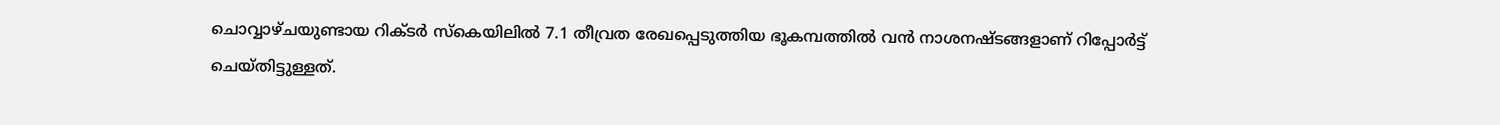ചൊവ്വാഴ്ചയുണ്ടായ റിക്ടര്‍ സ്‌കെയിലില്‍ 7.1 തീവ്രത രേഖപ്പെടുത്തിയ ഭൂകമ്പത്തില്‍ വന്‍ നാശനഷ്ടങ്ങളാണ് റിപ്പോര്‍ട്ട് ചെയ്തിട്ടുള്ളത്.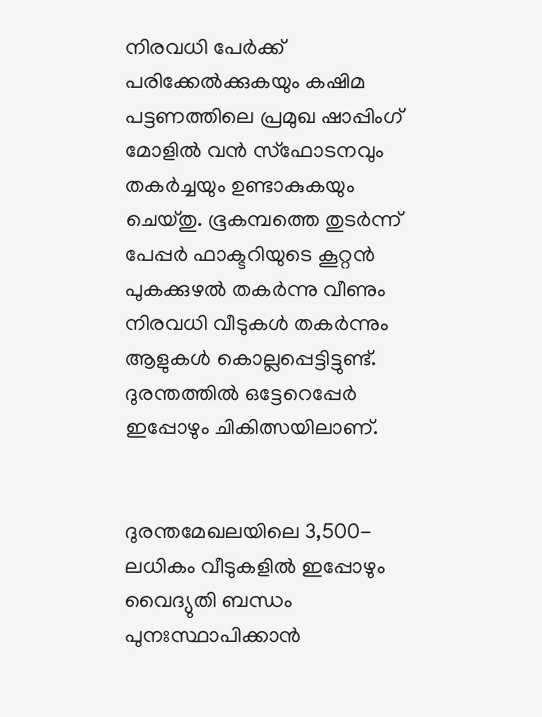നിരവധി പേര്‍ക്ക് പരിക്കേല്‍ക്കുകയും കഷിമ പട്ടണത്തിലെ പ്രമുഖ ഷാപ്പിംഗ് മോളില്‍ വന്‍ സ്‌ഫോടനവും തകര്‍ച്ചയും ഉണ്ടാകുകയും ചെയ്തു. ഭൂകമ്പത്തെ തുടര്‍ന്ന് പേപ്പര്‍ ഫാക്ടറിയുടെ കൂറ്റന്‍ പുകക്കുഴല്‍ തകര്‍ന്നു വീണും നിരവധി വീടുകള്‍ തകര്‍ന്നും ആളുകള്‍ കൊല്ലപ്പെട്ടിട്ടുണ്ട്. ദുരന്തത്തില്‍ ഒട്ടേറെപ്പേര്‍ ഇപ്പോഴും ചികിത്സയിലാണ്.


ദുരന്തമേഖലയിലെ 3,500-ലധികം വീടുകളില്‍ ഇപ്പോഴും വൈദ്യുതി ബന്ധം പുനഃസ്ഥാപിക്കാന്‍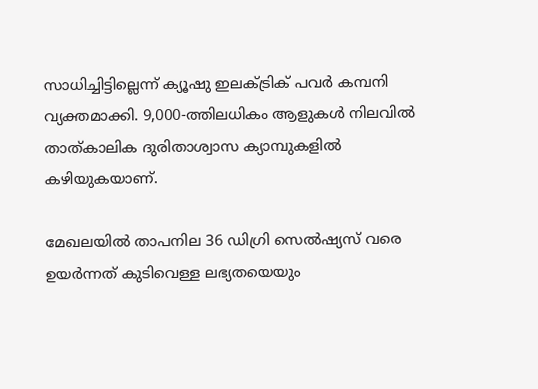സാധിച്ചിട്ടില്ലെന്ന് ക്യൂഷു ഇലക്‌ട്രിക് പവര്‍ കമ്പനി വ്യക്തമാക്കി. 9,000-ത്തിലധികം ആളുകള്‍ നിലവില്‍ താത്കാലിക ദുരിതാശ്വാസ ക്യാമ്പുകളില്‍ കഴിയുകയാണ്.

മേഖലയില്‍ താപനില 36 ഡിഗ്രി സെല്‍ഷ്യസ് വരെ ഉയര്‍ന്നത് കുടിവെള്ള ലഭ്യതയെയും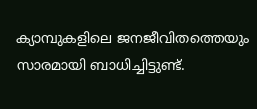ക്യാമ്പുകളിലെ ജനജീവിതത്തെയും സാരമായി ബാധിച്ചിട്ടുണ്ട്.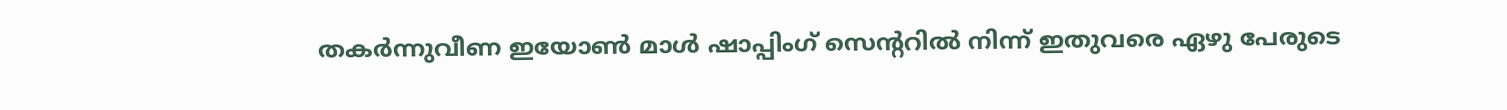തകര്‍ന്നുവീണ ഇയോണ്‍ മാള്‍ ഷാപ്പിംഗ് സെന്ററില്‍ നിന്ന് ഇതുവരെ ഏഴു പേരുടെ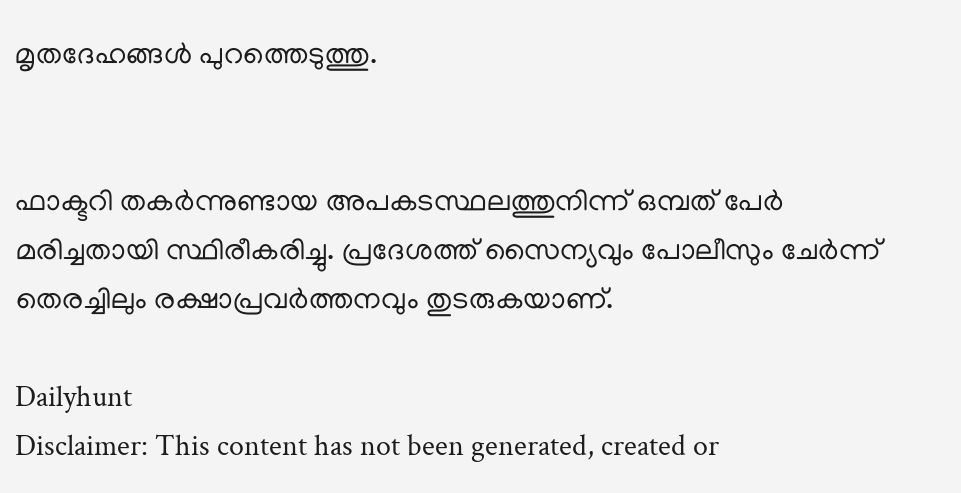മൃതദേഹങ്ങള്‍ പുറത്തെടുത്തു.


ഫാക്ടറി തകര്‍ന്നുണ്ടായ അപകടസ്ഥലത്തുനിന്ന് ഒമ്പത് പേര്‍ മരിച്ചതായി സ്ഥിരീകരിച്ചു. പ്രദേശത്ത് സൈന്യവും പോലീസും ചേര്‍ന്ന് തെരച്ചിലും രക്ഷാപ്രവര്‍ത്തനവും തുടരുകയാണ്.

Dailyhunt
Disclaimer: This content has not been generated, created or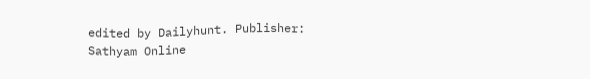edited by Dailyhunt. Publisher: Sathyam Online